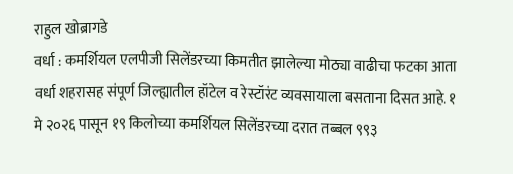राहुल खोब्रागडे
वर्धा : कमर्शियल एलपीजी सिलेंडरच्या किमतीत झालेल्या मोठ्या वाढीचा फटका आता वर्धा शहरासह संपूर्ण जिल्ह्यातील हॉटेल व रेस्टॉरंट व्यवसायाला बसताना दिसत आहे. १ मे २०२६ पासून १९ किलोच्या कमर्शियल सिलेंडरच्या दरात तब्बल ९९३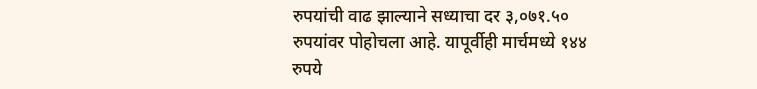रुपयांची वाढ झाल्याने सध्याचा दर ३,०७१.५० रुपयांवर पोहोचला आहे. यापूर्वीही मार्चमध्ये १४४ रुपये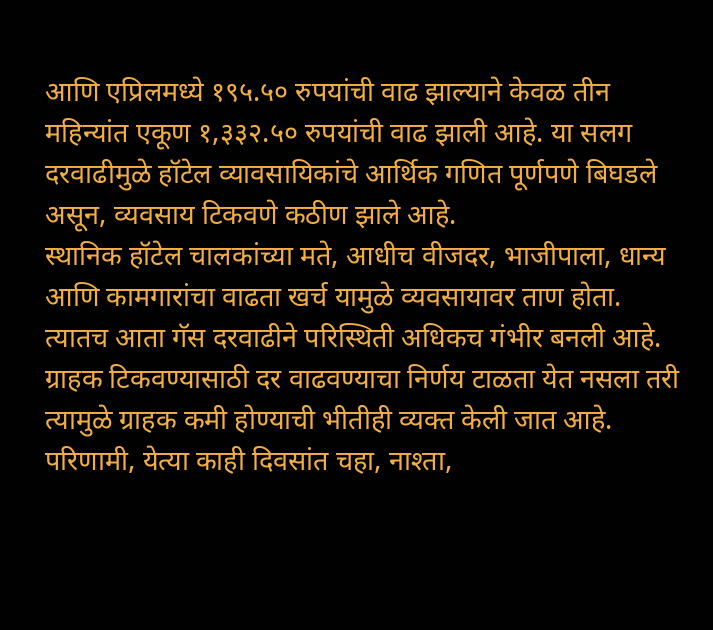आणि एप्रिलमध्ये १९५.५० रुपयांची वाढ झाल्याने केवळ तीन महिन्यांत एकूण १,३३२.५० रुपयांची वाढ झाली आहे. या सलग दरवाढीमुळे हॉटेल व्यावसायिकांचे आर्थिक गणित पूर्णपणे बिघडले असून, व्यवसाय टिकवणे कठीण झाले आहे.
स्थानिक हॉटेल चालकांच्या मते, आधीच वीजदर, भाजीपाला, धान्य आणि कामगारांचा वाढता खर्च यामुळे व्यवसायावर ताण होता. त्यातच आता गॅस दरवाढीने परिस्थिती अधिकच गंभीर बनली आहे. ग्राहक टिकवण्यासाठी दर वाढवण्याचा निर्णय टाळता येत नसला तरी त्यामुळे ग्राहक कमी होण्याची भीतीही व्यक्त केली जात आहे. परिणामी, येत्या काही दिवसांत चहा, नाश्ता,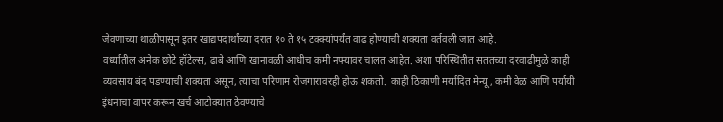जेवणाच्या थाळीपासून इतर खाद्यपदार्थांच्या दरात १० ते १५ टक्क्यांपर्यंत वाढ होण्याची शक्यता वर्तवली जात आहे.
वर्ध्यातील अनेक छोटे हॉटेल्स, ढाबे आणि खानावळी आधीच कमी नफ्यावर चालत आहेत. अशा परिस्थितीत सततच्या दरवाढीमुळे काही व्यवसाय बंद पडण्याची शक्यता असून, त्याचा परिणाम रोजगारावरही होऊ शकतो. काही ठिकाणी मर्यादित मेन्यू, कमी वेळ आणि पर्यायी इंधनाचा वापर करून खर्च आटोक्यात ठेवण्याचे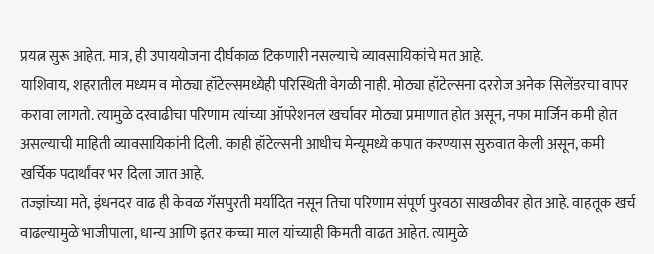प्रयत्न सुरू आहेत. मात्र, ही उपाययोजना दीर्घकाळ टिकणारी नसल्याचे व्यावसायिकांचे मत आहे.
याशिवाय, शहरातील मध्यम व मोठ्या हॉटेल्समध्येही परिस्थिती वेगळी नाही. मोठ्या हॉटेल्सना दररोज अनेक सिलेंडरचा वापर करावा लागतो. त्यामुळे दरवाढीचा परिणाम त्यांच्या ऑपरेशनल खर्चावर मोठ्या प्रमाणात होत असून, नफा मार्जिन कमी होत असल्याची माहिती व्यावसायिकांनी दिली. काही हॉटेल्सनी आधीच मेन्यूमध्ये कपात करण्यास सुरुवात केली असून, कमी खर्चिक पदार्थांवर भर दिला जात आहे.
तज्ज्ञांच्या मते, इंधनदर वाढ ही केवळ गॅसपुरती मर्यादित नसून तिचा परिणाम संपूर्ण पुरवठा साखळीवर होत आहे. वाहतूक खर्च वाढल्यामुळे भाजीपाला, धान्य आणि इतर कच्चा माल यांच्याही किमती वाढत आहेत. त्यामुळे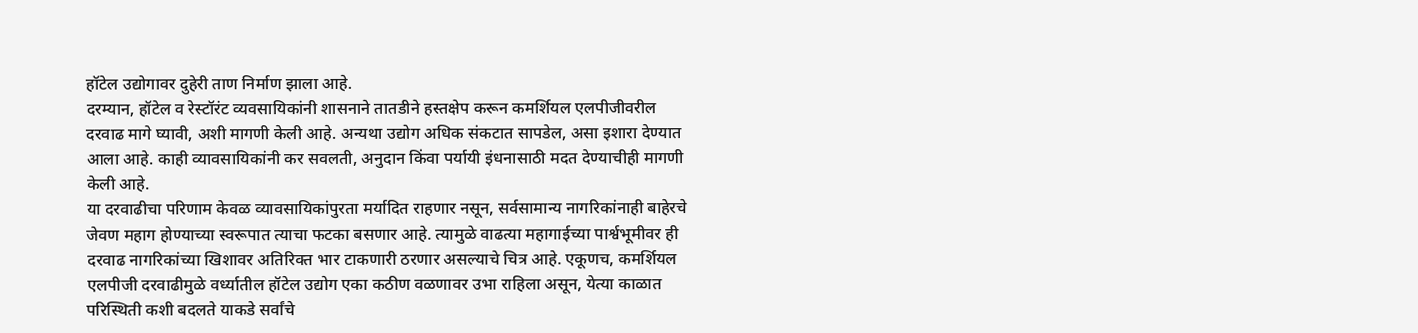हॉटेल उद्योगावर दुहेरी ताण निर्माण झाला आहे.
दरम्यान, हॉटेल व रेस्टॉरंट व्यवसायिकांनी शासनाने तातडीने हस्तक्षेप करून कमर्शियल एलपीजीवरील दरवाढ मागे घ्यावी, अशी मागणी केली आहे. अन्यथा उद्योग अधिक संकटात सापडेल, असा इशारा देण्यात आला आहे. काही व्यावसायिकांनी कर सवलती, अनुदान किंवा पर्यायी इंधनासाठी मदत देण्याचीही मागणी केली आहे.
या दरवाढीचा परिणाम केवळ व्यावसायिकांपुरता मर्यादित राहणार नसून, सर्वसामान्य नागरिकांनाही बाहेरचे जेवण महाग होण्याच्या स्वरूपात त्याचा फटका बसणार आहे. त्यामुळे वाढत्या महागाईच्या पार्श्वभूमीवर ही दरवाढ नागरिकांच्या खिशावर अतिरिक्त भार टाकणारी ठरणार असल्याचे चित्र आहे. एकूणच, कमर्शियल एलपीजी दरवाढीमुळे वर्ध्यातील हॉटेल उद्योग एका कठीण वळणावर उभा राहिला असून, येत्या काळात परिस्थिती कशी बदलते याकडे सर्वांचे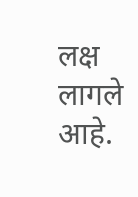लक्ष लागले आहे.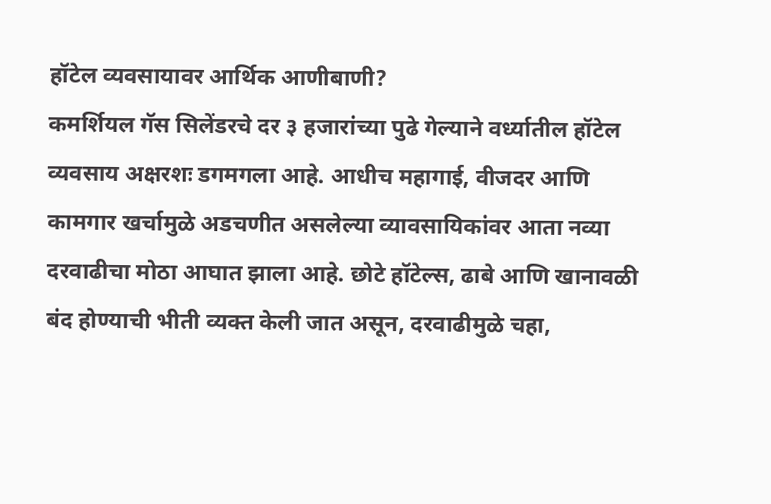हॉटेल व्यवसायावर आर्थिक आणीबाणी?
कमर्शियल गॅस सिलेंडरचे दर ३ हजारांच्या पुढे गेल्याने वर्ध्यातील हॉटेल व्यवसाय अक्षरशः डगमगला आहे. आधीच महागाई, वीजदर आणि कामगार खर्चामुळे अडचणीत असलेल्या व्यावसायिकांवर आता नव्या दरवाढीचा मोठा आघात झाला आहे. छोटे हॉटेल्स, ढाबे आणि खानावळी बंद होण्याची भीती व्यक्त केली जात असून, दरवाढीमुळे चहा,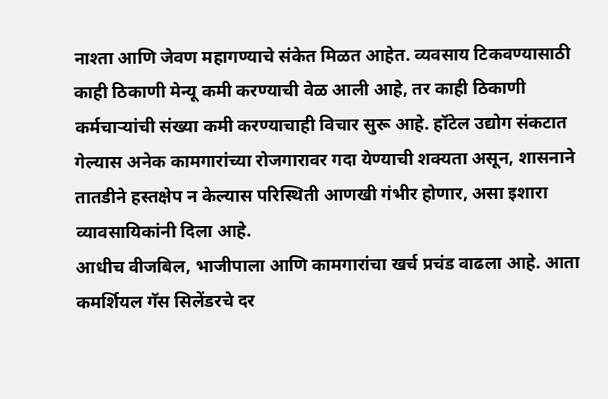नाश्ता आणि जेवण महागण्याचे संकेत मिळत आहेत. व्यवसाय टिकवण्यासाठी काही ठिकाणी मेन्यू कमी करण्याची वेळ आली आहे, तर काही ठिकाणी कर्मचाऱ्यांची संख्या कमी करण्याचाही विचार सुरू आहे. हॉटेल उद्योग संकटात गेल्यास अनेक कामगारांच्या रोजगारावर गदा येण्याची शक्यता असून, शासनाने तातडीने हस्तक्षेप न केल्यास परिस्थिती आणखी गंभीर होणार, असा इशारा व्यावसायिकांनी दिला आहे.
आधीच वीजबिल, भाजीपाला आणि कामगारांचा खर्च प्रचंड वाढला आहे. आता कमर्शियल गॅस सिलेंडरचे दर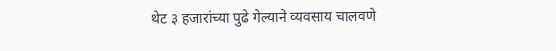थेट ३ हजारांच्या पुढे गेल्याने व्यवसाय चालवणे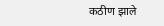कठीण झाले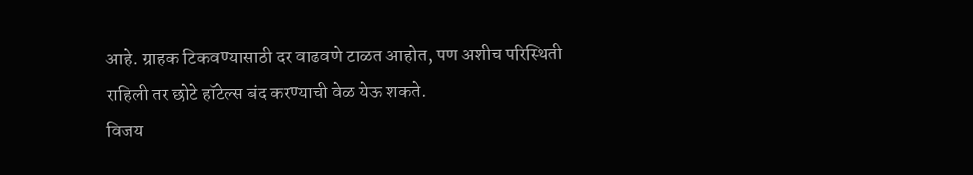आहे. ग्राहक टिकवण्यासाठी दर वाढवणे टाळत आहोत, पण अशीच परिस्थिती राहिली तर छोटे हॉटेल्स बंद करण्याची वेळ येऊ शकते.
विजय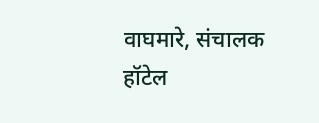वाघमारे, संचालक हॉटेल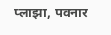प्लाझा, पवनार